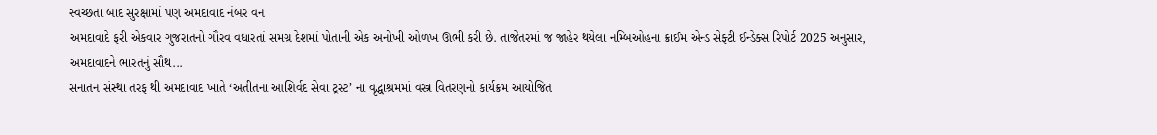સ્વચ્છતા બાદ સુરક્ષામાં પણ અમદાવાદ નંબર વન
અમદાવાદે ફરી એકવાર ગુજરાતનો ગૌરવ વધારતાં સમગ્ર દેશમાં પોતાની એક અનોખી ઓળખ ઊભી કરી છે. તાજેતરમાં જ જાહેર થયેલા નમ્બિઓહના ક્રાઈમ એન્ડ સેફ્ટી ઈન્ડેક્સ રિપોર્ટ 2025 અનુસાર, અમદાવાદને ભારતનું સૌથ...
સનાતન સંસ્થા તરફ થી અમદાવાદ ખાતે ‘અતીતના આશિર્વદ સેવા ટ્રસ્ટ’ ના વૃદ્ધાશ્રમમાં વસ્ત્ર વિતરણનો કાર્યક્રમ આયોજિત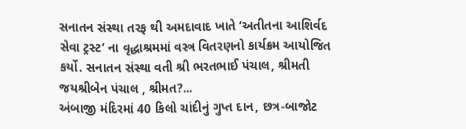સનાતન સંસ્થા તરફ થી અમદાવાદ ખાતે ‘અતીતના આશિર્વદ સેવા ટ્રસ્ટ’ ના વૃદ્ધાશ્રમમાં વસ્ત્ર વિતરણનો કાર્યક્રમ આયોજિત કર્યો. સનાતન સંસ્થા વતી શ્રી ભરતભાઈ પંચાલ, શ્રીમતી જયશ્રીબેન પંચાલ , શ્રીમત?...
અંબાજી મંદિરમાં 40 કિલો ચાંદીનું ગુપ્ત દાન, છત્ર-બાજોટ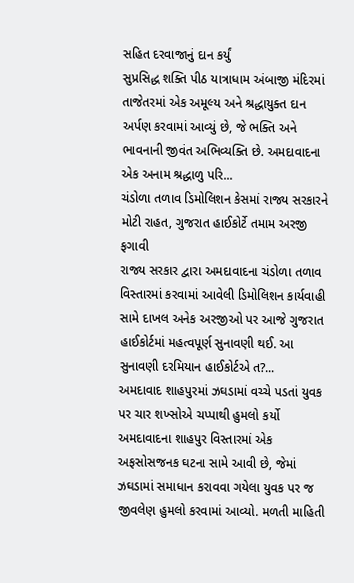સહિત દરવાજાનું દાન કર્યું
સુપ્રસિદ્ધ શક્તિ પીઠ યાત્રાધામ અંબાજી મંદિરમાં તાજેતરમાં એક અમૂલ્ય અને શ્રદ્ધાયુક્ત દાન અર્પણ કરવામાં આવ્યું છે, જે ભક્તિ અને ભાવનાની જીવંત અભિવ્યક્તિ છે. અમદાવાદના એક અનામ શ્રદ્ધાળુ પરિ...
ચંડોળા તળાવ ડિમોલિશન કેસમાં રાજ્ય સરકારને મોટી રાહત, ગુજરાત હાઈકોર્ટે તમામ અરજી ફગાવી
રાજ્ય સરકાર દ્વારા અમદાવાદના ચંડોળા તળાવ વિસ્તારમાં કરવામાં આવેલી ડિમોલિશન કાર્યવાહી સામે દાખલ અનેક અરજીઓ પર આજે ગુજરાત હાઈકોર્ટમાં મહત્વપૂર્ણ સુનાવણી થઈ. આ સુનાવણી દરમિયાન હાઈકોર્ટએ ત?...
અમદાવાદ શાહપુરમાં ઝઘડામાં વચ્ચે પડતાં યુવક પર ચાર શખ્સોએ ચપ્પાથી હુમલો કર્યો
અમદાવાદના શાહપુર વિસ્તારમાં એક અફસોસજનક ઘટના સામે આવી છે, જેમાં ઝઘડામાં સમાધાન કરાવવા ગયેલા યુવક પર જ જીવલેણ હુમલો કરવામાં આવ્યો. મળતી માહિતી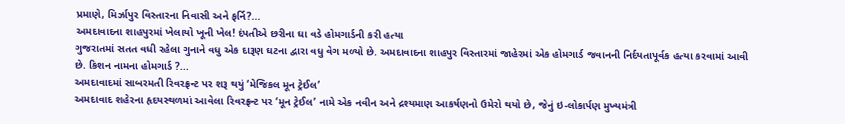પ્રમાણે, મિર્ઝાપુર વિસ્તારના નિવાસી અને ફર્નિ?...
અમદાવાદના શાહપુરમાં ખેલાયો ખૂની ખેલ! દંપતીએ છરીના ઘા વડે હોમગાર્ડની કરી હત્યા
ગુજરાતમાં સતત વધી રહેલા ગુનાને વધુ એક દારૂણ ઘટના દ્વારા વધુ વેગ મળ્યો છે. અમદાવાદના શાહપુર વિસ્તારમાં જાહેરમાં એક હોમગાર્ડ જવાનની નિર્દયતાપૂર્વક હત્યા કરવામાં આવી છે. કિશન નામના હોમગાર્ડ ?...
અમદાવાદમાં સાબરમતી રિવરફ્રન્ટ પર શરૂ થયું ‘મેજિકલ મૂન ટ્રેઈલ’
અમદાવાદ શહેરના હૃદયસ્થળમાં આવેલા રિવરફ્રન્ટ પર ‘મૂન ટ્રેઈલ’ નામે એક નવીન અને દ્રશ્યમાણ આકર્ષણનો ઉમેરો થયો છે, જેનું ઇ-લોકાર્પણ મુખ્યમંત્રી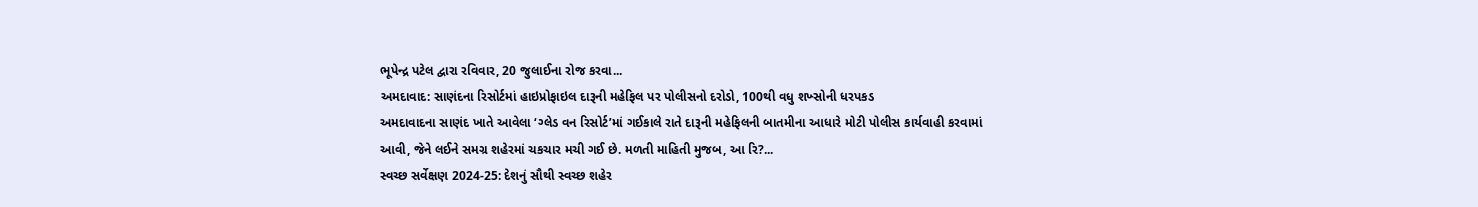ભૂપેન્દ્ર પટેલ દ્વારા રવિવાર, 20 જુલાઈના રોજ કરવા...
અમદાવાદ: સાણંદના રિસોર્ટમાં હાઇપ્રોફાઇલ દારૂની મહેફિલ પર પોલીસનો દરોડો, 100થી વધુ શખ્સોની ધરપકડ
અમદાવાદના સાણંદ ખાતે આવેલા ‘ગ્લેડ વન રિસોર્ટ’માં ગઈકાલે રાતે દારૂની મહેફિલની બાતમીના આધારે મોટી પોલીસ કાર્યવાહી કરવામાં આવી, જેને લઈને સમગ્ર શહેરમાં ચકચાર મચી ગઈ છે. મળતી માહિતી મુજબ, આ રિ?...
સ્વચ્છ સર્વેક્ષણ 2024-25: દેશનું સૌથી સ્વચ્છ શહેર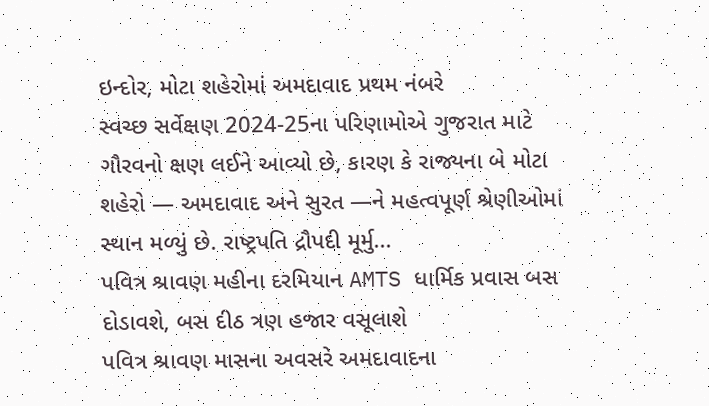ઇન્દોર, મોટા શહેરોમાં અમદાવાદ પ્રથમ નંબરે
સ્વચ્છ સર્વેક્ષણ 2024-25ના પરિણામોએ ગુજરાત માટે ગૌરવનો ક્ષણ લઈને આવ્યો છે, કારણ કે રાજ્યના બે મોટા શહેરો — અમદાવાદ અને સુરત —ને મહત્વપૂર્ણ શ્રેણીઓમાં સ્થાન મળ્યું છે. રાષ્ટ્રપતિ દ્રૌપદી મૂર્મુ...
પવિત્ર શ્રાવણ મહીના દરમિયાન AMTS ધાર્મિક પ્રવાસ બસ દોડાવશે, બસ દીઠ ત્રણ હજાર વસૂલાશે
પવિત્ર શ્રાવણ માસના અવસરે અમદાવાદના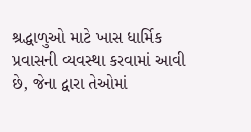શ્રદ્ધાળુઓ માટે ખાસ ધાર્મિક પ્રવાસની વ્યવસ્થા કરવામાં આવી છે, જેના દ્વારા તેઓમાં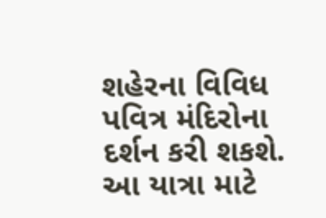શહેરના વિવિધ પવિત્ર મંદિરોના દર્શન કરી શકશે. આ યાત્રા માટે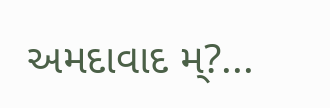અમદાવાદ મ્?...